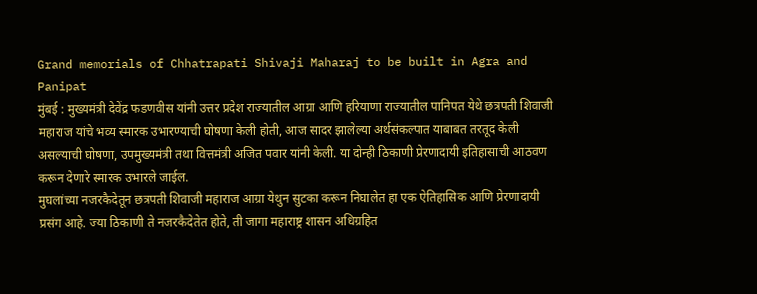Grand memorials of Chhatrapati Shivaji Maharaj to be built in Agra and Panipat
मुंबई : मुख्यमंत्री देवेंद्र फडणवीस यांनी उत्तर प्रदेश राज्यातील आग्रा आणि हरियाणा राज्यातील पानिपत येथे छत्रपती शिवाजी महाराज यांचे भव्य स्मारक उभारण्याची घोषणा केली होती, आज सादर झालेल्या अर्थसंकल्पात याबाबत तरतूद केली असल्याची घोषणा, उपमुख्यमंत्री तथा वित्तमंत्री अजित पवार यांनी केली. या दोन्ही ठिकाणी प्रेरणादायी इतिहासाची आठवण करून देणारे स्मारक उभारले जाईल.
मुघलांच्या नजरकैदेतून छत्रपती शिवाजी महाराज आग्रा येथुन सुटका करून निघालेत हा एक ऐतिहासिक आणि प्रेरणादायी प्रसंग आहे. ज्या ठिकाणी ते नजरकैदेतेत होते, ती जागा महाराष्ट्र शासन अधिग्रहित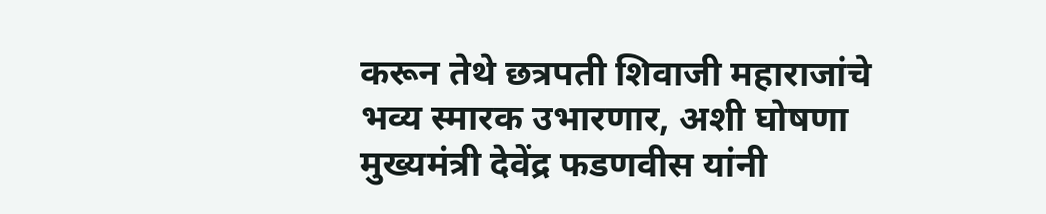करून तेथे छत्रपती शिवाजी महाराजांचे भव्य स्मारक उभारणार, अशी घोषणा मुख्यमंत्री देवेंद्र फडणवीस यांनी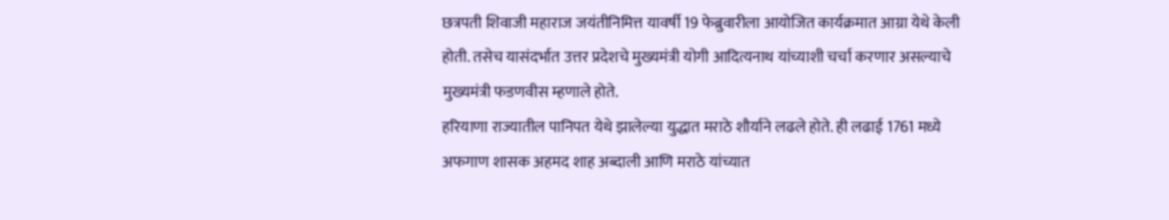छत्रपती शिवाजी महाराज जयंतीनिमित्त यावर्षी 19 फेब्रुवारीला आयोजित कार्यक्रमात आग्रा येथे केली होती. तसेच यासंदर्भात उत्तर प्रदेशचे मुख्यमंत्री योगी आदित्यनाथ यांच्याशी चर्चा करणार असल्याचे मुख्यमंत्री फडणवीस म्हणाले होते.
हरियाणा राज्यातील पानिपत येथे झालेल्या युद्धात मराठे शौर्याने लढले होते. ही लढाई 1761 मध्ये अफगाण शासक अहमद शाह अब्दाली आणि मराठे यांच्यात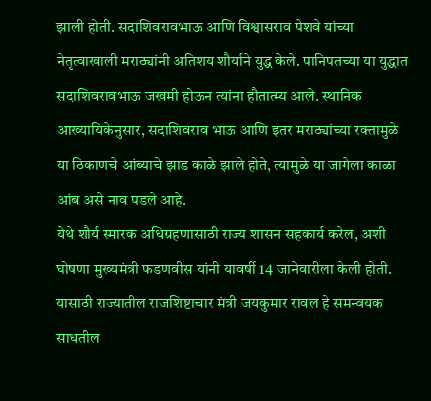झाली होती. सदाशिवरावभाऊ आणि विश्वासराव पेशवे यांच्या नेतृत्वाखाली मराठ्यांनी अतिशय शौर्याने युद्ध केले. पानिपतच्या या युद्धात सदाशिवरावभाऊ जखमी होऊन त्यांना हौतात्म्य आले. स्थानिक आख्यायिकेनुसार, सदाशिवराव भाऊ आणि इतर मराठ्यांच्या रक्तामुळे या ठिकाणचे आंब्याचे झाड काळे झाले होते, त्यामुळे या जागेला काळा आंब असे नाव पडले आहे.
येथे शौर्य स्मारक अधिग्रहणासाठी राज्य शासन सहकार्य करेल, अशी घोषणा मुख्यमंत्री फडणवीस यांनी यावर्षी 14 जानेवारीला केली होती. यासाठी राज्यातील राजशिष्टाचार मंत्री जयकुमार रावल हे समन्वयक साधतील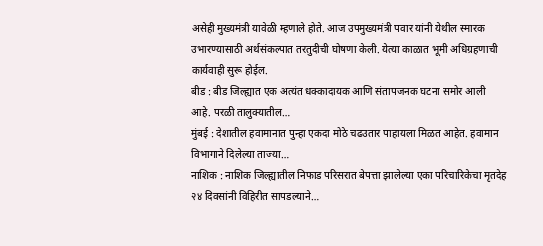असेही मुख्यमंत्री यावेळी म्हणाले होते. आज उपमुख्यमंत्री पवार यांनी येथील स्मारक उभारण्यासाठी अर्थसंकल्पात तरतुदीची घोषणा केली. येत्या काळात भूमी अधिग्रहणाची कार्यवाही सुरू होईल.
बीड : बीड जिल्ह्यात एक अत्यंत धक्कादायक आणि संतापजनक घटना समोर आली आहे. परळी तालुक्यातील…
मुंबई : देशातील हवामानात पुन्हा एकदा मोठे चढउतार पाहायला मिळत आहेत. हवामान विभागाने दिलेल्या ताज्या…
नाशिक : नाशिक जिल्ह्यातील निफाड परिसरात बेपत्ता झालेल्या एका परिचारिकेचा मृतदेह २४ दिवसांनी विहिरीत सापडल्याने…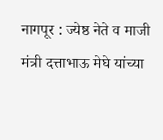नागपूर : ज्येष्ठ नेते व माजी मंत्री दत्ताभाऊ मेघे यांच्या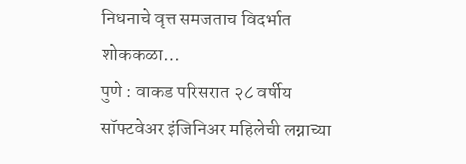निधनाचे वृत्त समजताच विदर्भात शोककळा…
पुणे : वाकड परिसरात २८ वर्षीय सॉफ्टवेअर इंजिनिअर महिलेची लग्नाच्या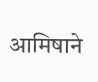आमिषाने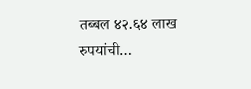तब्बल ४२.६४ लाख रुपयांची…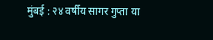मुंबई : २४ वर्षीय सागर गुप्ता या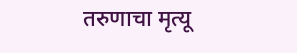तरुणाचा मृत्यू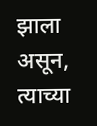झाला असून, त्याच्या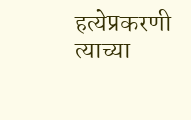हत्येप्रकरणी त्याच्या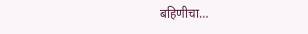बहिणीचा…